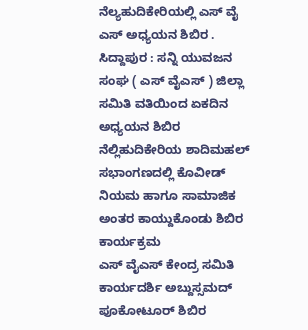ನೆಲ್ಯಹುದಿಕೇರಿಯಲ್ಲಿ ಎಸ್ ವೈ ಎಸ್ ಅಧ್ಯಯನ ಶಿಬಿರ .
ಸಿದ್ದಾಪುರ : ಸನ್ನಿ ಯುವಜನ ಸಂಘ ( ಎಸ್ ವೈಎಸ್ ) ಜಿಲ್ಲಾ ಸಮಿತಿ ವತಿಯಿಂದ ಏಕದಿನ ಅಧ್ಯಯನ ಶಿಬಿರ ನೆಲ್ಲಿಹುದಿಕೇರಿಯ ಶಾದಿಮಹಲ್ ಸಭಾಂಗಣದಲ್ಲಿ ಕೊವೀಡ್ ನಿಯಮ ಹಾಗೂ ಸಾಮಾಜಿಕ ಅಂತರ ಕಾಯ್ದುಕೊಂಡು ಶಿಬಿರ ಕಾರ್ಯಕ್ರಮ
ಎಸ್ ವೈಎಸ್ ಕೇಂದ್ರ ಸಮಿತಿ ಕಾರ್ಯದರ್ಶಿ ಅಬ್ದುಸ್ಸಮದ್ ಪೂಕೋಟೂರ್ ಶಿಬಿರ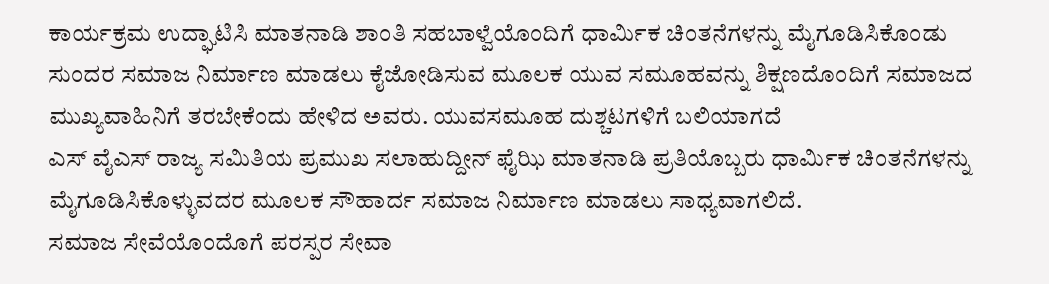ಕಾರ್ಯಕ್ರಮ ಉದ್ಘಾಟಿಸಿ ಮಾತನಾಡಿ ಶಾಂತಿ ಸಹಬಾಳ್ವೆಯೊಂದಿಗೆ ಧಾರ್ಮಿಕ ಚಿಂತನೆಗಳನ್ನು ಮೈಗೂಡಿಸಿಕೊಂಡು
ಸುಂದರ ಸಮಾಜ ನಿರ್ಮಾಣ ಮಾಡಲು ಕೈಜೋಡಿಸುವ ಮೂಲಕ ಯುವ ಸಮೂಹವನ್ನು ಶಿಕ್ಷಣದೊಂದಿಗೆ ಸಮಾಜದ ಮುಖ್ಯವಾಹಿನಿಗೆ ತರಬೇಕೆಂದು ಹೇಳಿದ ಅವರು. ಯುವಸಮೂಹ ದುಶ್ಚಟಗಳಿಗೆ ಬಲಿಯಾಗದೆ
ಎಸ್ ವೈಎಸ್ ರಾಜ್ಯ ಸಮಿತಿಯ ಪ್ರಮುಖ ಸಲಾಹುದ್ದೀನ್ ಫೈಝಿ ಮಾತನಾಡಿ ಪ್ರತಿಯೊಬ್ಬರು ಧಾರ್ಮಿಕ ಚಿಂತನೆಗಳನ್ನು ಮೈಗೂಡಿಸಿಕೊಳ್ಳುವದರ ಮೂಲಕ ಸೌಹಾರ್ದ ಸಮಾಜ ನಿರ್ಮಾಣ ಮಾಡಲು ಸಾಧ್ಯವಾಗಲಿದೆ.
ಸಮಾಜ ಸೇವೆಯೊಂದೊಗೆ ಪರಸ್ಪರ ಸೇವಾ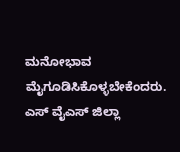ಮನೋಭಾವ ಮೈಗೂಡಿಸಿಕೊಳ್ಳಬೇಕೆಂದರು. ಎಸ್ ವೈಎಸ್ ಜಿಲ್ಲಾ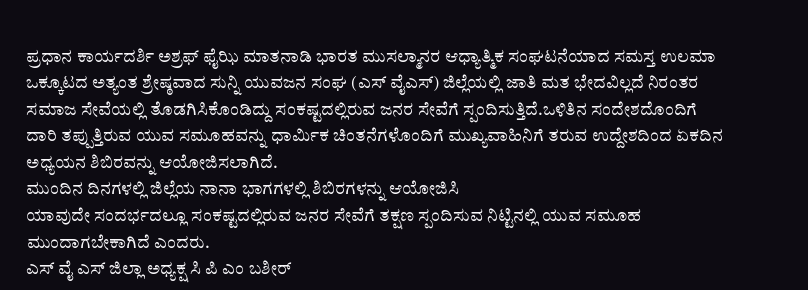ಪ್ರಧಾನ ಕಾರ್ಯದರ್ಶಿ ಅಶ್ರಫ್ ಫೈಝಿ ಮಾತನಾಡಿ ಭಾರತ ಮುಸಲ್ಮಾನರ ಆಧ್ಯಾತ್ಮಿಕ ಸಂಘಟನೆಯಾದ ಸಮಸ್ತ ಉಲಮಾ ಒಕ್ಕೂಟದ ಅತ್ಯಂತ ಶ್ರೇಷ್ಠವಾದ ಸುನ್ನಿ ಯುವಜನ ಸಂಘ (ಎಸ್ ವೈಎಸ್) ಜಿಲ್ಲೆಯಲ್ಲಿ ಜಾತಿ ಮತ ಭೇದವಿಲ್ಲದೆ ನಿರಂತರ ಸಮಾಜ ಸೇವೆಯಲ್ಲಿ ತೊಡಗಿಸಿಕೊಂಡಿದ್ದು ಸಂಕಷ್ಟದಲ್ಲಿರುವ ಜನರ ಸೇವೆಗೆ ಸ್ಪಂದಿಸುತ್ತಿದೆ.ಒಳಿತಿನ ಸಂದೇಶದೊಂದಿಗೆ ದಾರಿ ತಪ್ಪುತ್ತಿರುವ ಯುವ ಸಮೂಹವನ್ನು ಧಾರ್ಮಿಕ ಚಿಂತನೆಗಳೊಂದಿಗೆ ಮುಖ್ಯವಾಹಿನಿಗೆ ತರುವ ಉದ್ದೇಶದಿಂದ ಏಕದಿನ ಅಧ್ಯಯನ ಶಿಬಿರವನ್ನು ಆಯೋಜಿಸಲಾಗಿದೆ.
ಮುಂದಿನ ದಿನಗಳಲ್ಲಿ ಜಿಲ್ಲೆಯ ನಾನಾ ಭಾಗಗಳಲ್ಲಿ ಶಿಬಿರಗಳನ್ನು ಆಯೋಜಿಸಿ
ಯಾವುದೇ ಸಂದರ್ಭದಲ್ಲೂ ಸಂಕಷ್ಟದಲ್ಲಿರುವ ಜನರ ಸೇವೆಗೆ ತಕ್ಷಣ ಸ್ಪಂದಿಸುವ ನಿಟ್ಟಿನಲ್ಲಿ ಯುವ ಸಮೂಹ ಮುಂದಾಗಬೇಕಾಗಿದೆ ಎಂದರು.
ಎಸ್ ವೈ ಎಸ್ ಜಿಲ್ಲಾ ಅಧ್ಯಕ್ಷ ಸಿ ಪಿ ಎಂ ಬಶೀರ್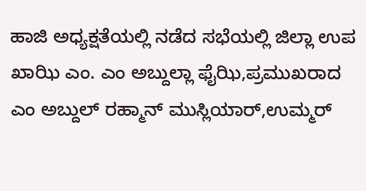ಹಾಜಿ ಅಧ್ಯಕ್ಷತೆಯಲ್ಲಿ ನಡೆದ ಸಭೆಯಲ್ಲಿ ಜಿಲ್ಲಾ ಉಪ ಖಾಝಿ ಎಂ. ಎಂ ಅಬ್ದುಲ್ಲಾ ಫೈಝಿ,ಪ್ರಮುಖರಾದ ಎಂ ಅಬ್ದುಲ್ ರಹ್ಮಾನ್ ಮುಸ್ಲಿಯಾರ್,ಉಮ್ಮರ್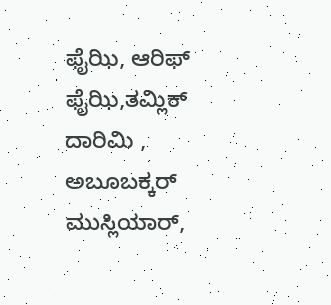ಫೈಝಿ, ಆರಿಫ್ ಫೈಝಿ,ತಮ್ಲಿಕ್ ದಾರಿಮಿ , ಅಬೂಬಕ್ಕರ್ ಮುಸ್ಲಿಯಾರ್,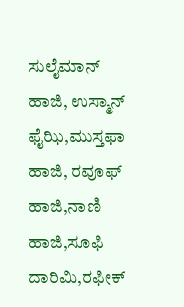ಸುಲೈಮಾನ್ ಹಾಜಿ, ಉಸ್ಮಾನ್ ಫೈಝಿ,ಮುಸ್ತಫಾ ಹಾಜಿ, ರವೂಫ್ ಹಾಜಿ,ನಾಣಿ ಹಾಜಿ,ಸೂಫಿ ದಾರಿಮಿ,ರಫೀಕ್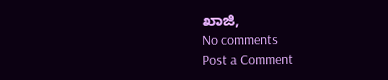ಖಾಜಿ,
No comments
Post a Comment